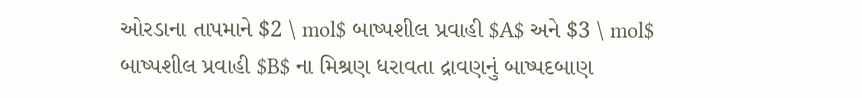ઓરડાના તાપમાને $2 \ mol$ બાષ્પશીલ પ્રવાહી $A$ અને $3 \ mol$ બાષ્પશીલ પ્રવાહી $B$ ના મિશ્રણ ધરાવતા દ્રાવણનું બાષ્પદબાણ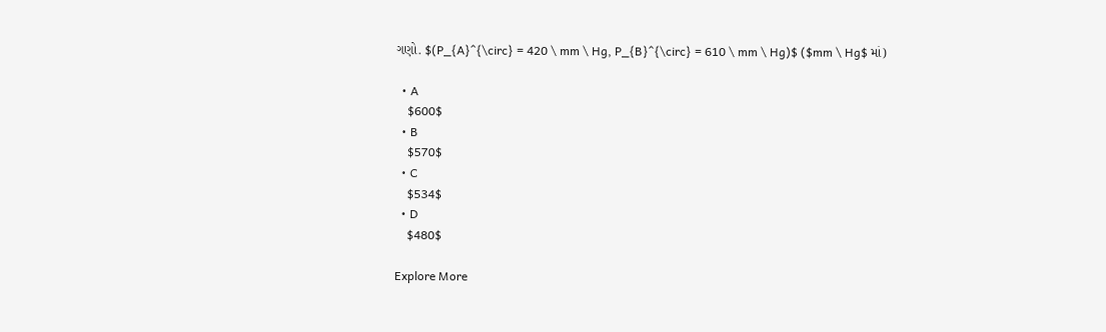ગણો. $(P_{A}^{\circ} = 420 \ mm \ Hg, P_{B}^{\circ} = 610 \ mm \ Hg)$ ($mm \ Hg$ માં)

  • A
    $600$
  • B
    $570$
  • C
    $534$
  • D
    $480$

Explore More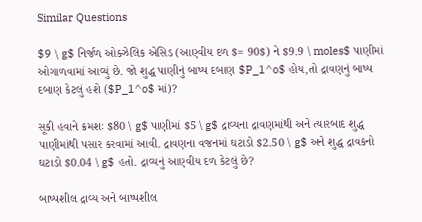Similar Questions

$9 \ g$ નિર્જળ ઓક્ઝેલિક એસિડ (આણ્વીય દળ $= 90$) ને $9.9 \ moles$ પાણીમાં ઓગાળવામાં આવ્યું છે. જો શુદ્ધ પાણીનું બાષ્પ દબાણ $P_1^o$ હોય,તો દ્રાવણનું બાષ્પ દબાણ કેટલું હશે ($P_1^o$ માં)?

સૂકી હવાને ક્રમશઃ $80 \ g$ પાણીમાં $5 \ g$ દ્રાવ્યના દ્રાવણમાંથી અને ત્યારબાદ શુદ્ધ પાણીમાંથી પસાર કરવામાં આવી. દ્રાવણના વજનમાં ઘટાડો $2.50 \ g$ અને શુદ્ધ દ્રાવકનો ઘટાડો $0.04 \ g$ હતો. દ્રાવ્યનું આણ્વીય દળ કેટલું છે?

બાષ્પશીલ દ્રાવ્ય અને બાષ્પશીલ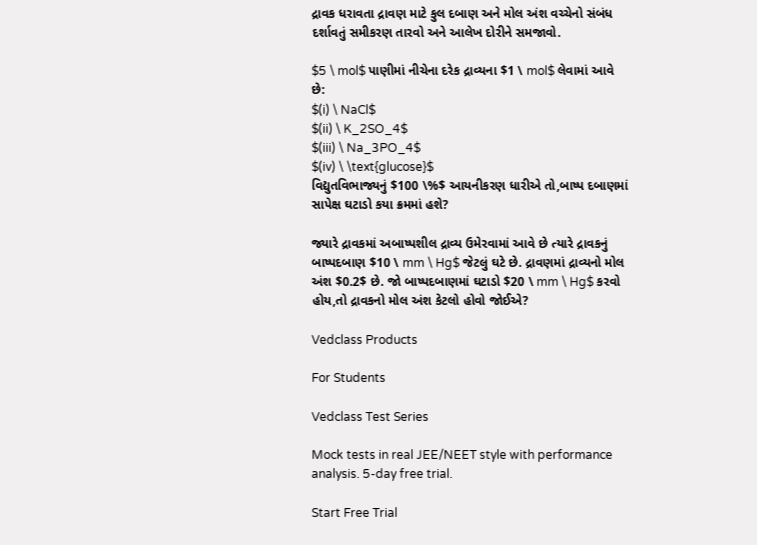દ્રાવક ધરાવતા દ્રાવણ માટે કુલ દબાણ અને મોલ અંશ વચ્ચેનો સંબંધ દર્શાવતું સમીકરણ તારવો અને આલેખ દોરીને સમજાવો.

$5 \ mol$ પાણીમાં નીચેના દરેક દ્રાવ્યના $1 \ mol$ લેવામાં આવે છે:
$(i) \ NaCl$
$(ii) \ K_2SO_4$
$(iii) \ Na_3PO_4$
$(iv) \ \text{glucose}$
વિદ્યુતવિભાજ્યનું $100 \%$ આયનીકરણ ધારીએ તો,બાષ્પ દબાણમાં સાપેક્ષ ઘટાડો કયા ક્રમમાં હશે?

જ્યારે દ્રાવકમાં અબાષ્પશીલ દ્રાવ્ય ઉમેરવામાં આવે છે ત્યારે દ્રાવકનું બાષ્પદબાણ $10 \ mm \ Hg$ જેટલું ઘટે છે. દ્રાવણમાં દ્રાવ્યનો મોલ અંશ $0.2$ છે. જો બાષ્પદબાણમાં ઘટાડો $20 \ mm \ Hg$ કરવો હોય,તો દ્રાવકનો મોલ અંશ કેટલો હોવો જોઈએ?

Vedclass Products

For Students

Vedclass Test Series

Mock tests in real JEE/NEET style with performance analysis. 5-day free trial.

Start Free Trial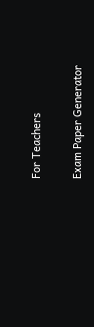For Teachers

Exam Paper Generator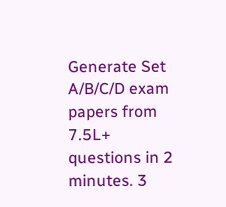Generate Set A/B/C/D exam papers from 7.5L+ questions in 2 minutes. 3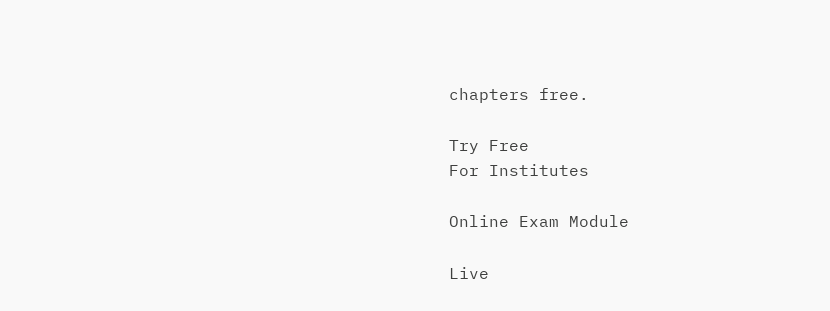chapters free.

Try Free
For Institutes

Online Exam Module

Live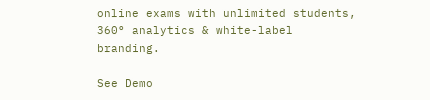online exams with unlimited students, 360° analytics & white-label branding.

See Demo